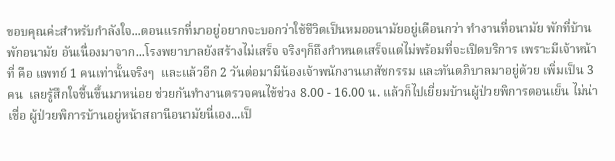ขอบคุณค่ะสำหรับกำลังใจ...ตอนแรกที่มาอยู่อยากจะบอกว่าใช้ชีวิตเป็นหมออนามัยอยู่เดือนกว่า ทำงานที่อนามัย พักที่บ้านพักอนามัย อันเนื่องมาจาก...โรงพยาบาลยังสร้างไม่เสร็จ จริงๆก็ถึงกำหนดเสร็จแต่ไม่พร้อมที่จะเปิดบริการ เพราะมีเจ้าหน้าที่ คือ แพทย์ 1 คนเท่านั้นจริงๆ  และแล้วอีก 2 วันต่อมามีน้องเจ้าพนักงานเภสัชกรรม และทันตภิบาลมาอยู่ด้วย เพิ่มเป็น 3 คน  เลยรู้สึกใจชื้นขึ้นมาหน่อย ช่วยกันทำงานตรวจคนไข้ช่วง 8.00 - 16.00 น. แล้วก็ไปเยี่ยมบ้านผู้ป่วยพิการตอนเย็น ไม่น่าเชื่อ ผู้ป่วยพิการบ้านอยู่หน้าสถานีอนามัยนี่เอง...เป็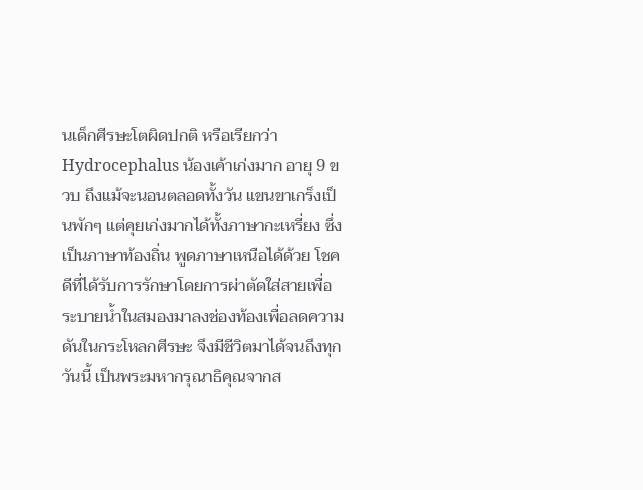นเด็กศีรษะโตผิดปกติ หรือเรียกว่า Hydrocephalus น้องเค้าเก่งมาก อายุ 9 ขวบ ถึงแม้จะนอนตลอดทั้งวัน แขนขาเกร็งเป็นพักๆ แต่คุยเก่งมากได้ทั้งภาษากะเหรี่ยง ซึ่งเป็นภาษาท้องถิ่น พูดภาษาเหนือได้ด้วย โชคดีที่ได้รับการรักษาโดยการผ่าตัดใส่สายเพื่อระบายน้ำในสมองมาลงช่องท้องเพื่อลดความดันในกระโหลกศีรษะ จึงมีชีวิตมาได้จนถึงทุกวันนี้ เป็นพระมหากรุณาธิคุณจากส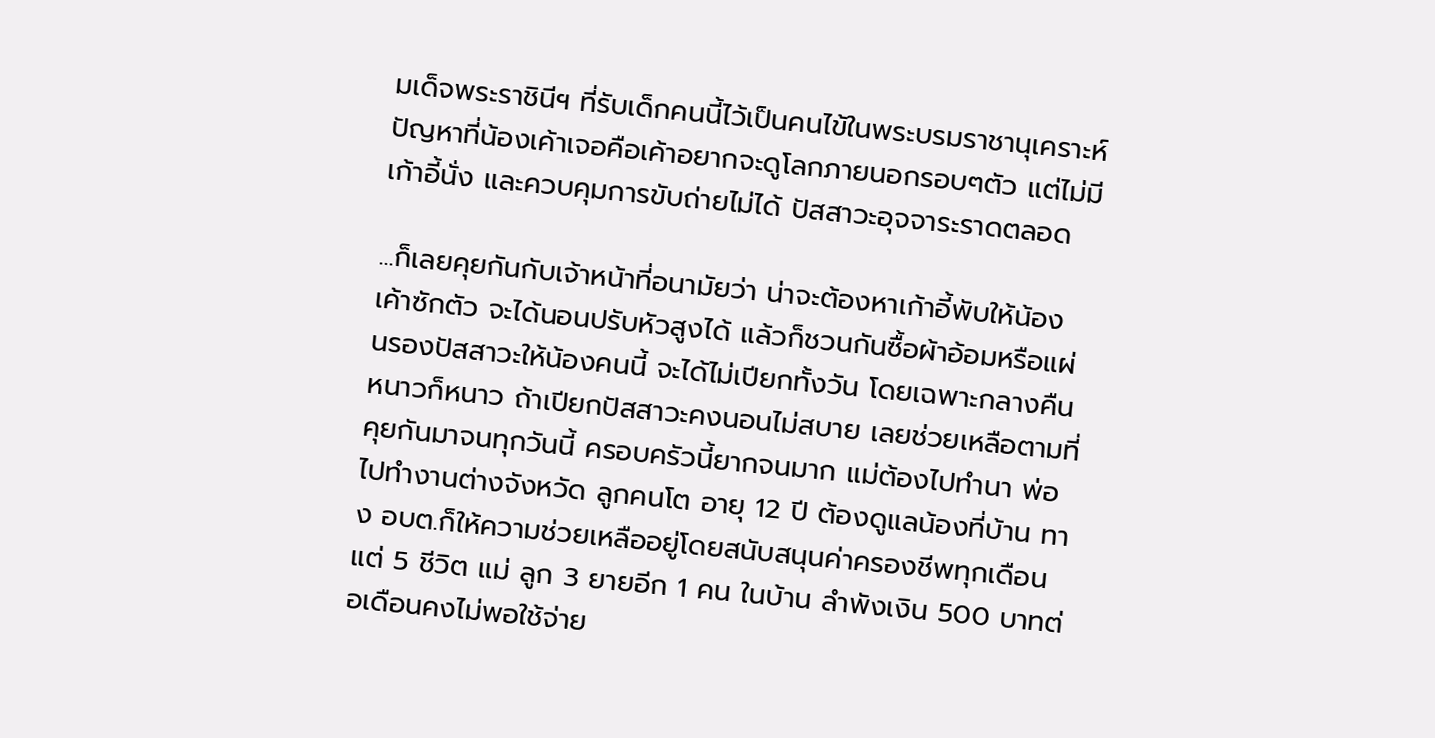มเด็จพระราชินีฯ ที่รับเด็กคนนี้ไว้เป็นคนไข้ในพระบรมราชานุเคราะห์ ปัญหาที่น้องเค้าเจอคือเค้าอยากจะดูโลกภายนอกรอบๆตัว แต่ไม่มีเก้าอี้นั่ง และควบคุมการขับถ่ายไม่ได้ ปัสสาวะอุจจาระราดตลอด

...ก็เลยคุยกันกับเจ้าหน้าที่อนามัยว่า น่าจะต้องหาเก้าอี้พับให้น้องเค้าซักตัว จะได้นอนปรับหัวสูงได้ แล้วก็ชวนกันซื้อผ้าอ้อมหรือแผ่นรองปัสสาวะให้น้องคนนี้ จะได้ไม่เปียกทั้งวัน โดยเฉพาะกลางคืน หนาวก็หนาว ถ้าเปียกปัสสาวะคงนอนไม่สบาย เลยช่วยเหลือตามที่คุยกันมาจนทุกวันนี้ ครอบครัวนี้ยากจนมาก แม่ต้องไปทำนา พ่อไปทำงานต่างจังหวัด ลูกคนโต อายุ 12 ปี ต้องดูแลน้องที่บ้าน ทาง อบต.ก็ให้ความช่วยเหลืออยู่โดยสนับสนุนค่าครองชีพทุกเดือน แต่ 5 ชีวิต แม่ ลูก 3 ยายอีก 1 คน ในบ้าน ลำพังเงิน 500 บาทต่อเดือนคงไม่พอใช้จ่าย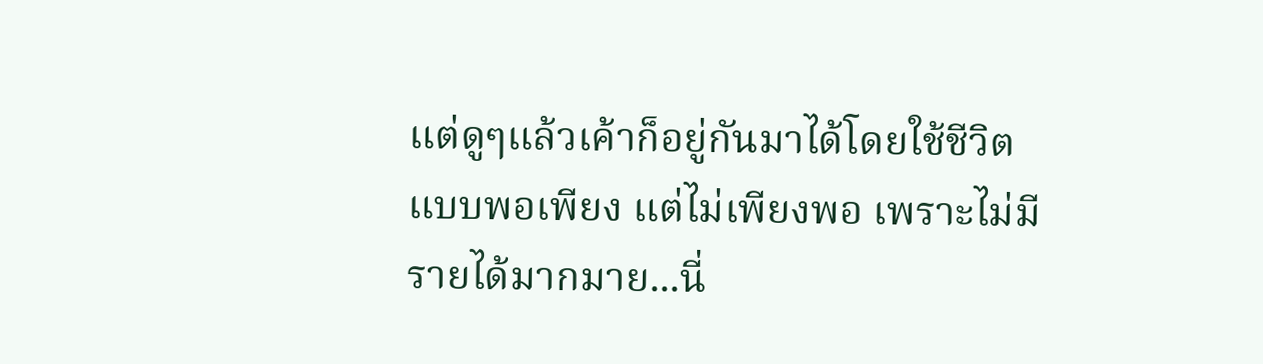แต่ดูๆแล้วเค้าก็อยู่กันมาได้โดยใช้ชีวิตแบบพอเพียง แต่ไม่เพียงพอ เพราะไม่มีรายได้มากมาย...นี่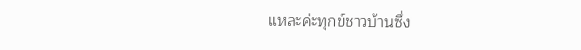แหละค่ะทุกข์ชาวบ้านซึ่ง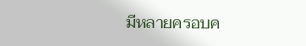มีหลายครอบค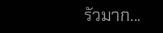รัวมาก...